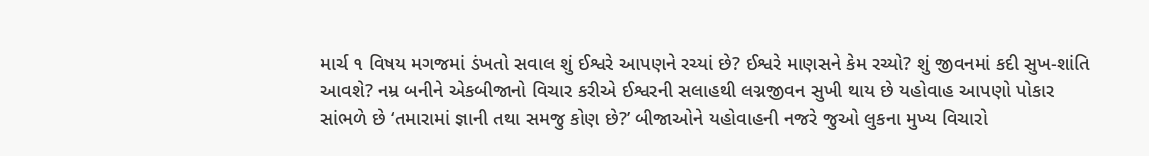માર્ચ ૧ વિષય મગજમાં ડંખતો સવાલ શું ઈશ્વરે આપણને રચ્યાં છે? ઈશ્વરે માણસને કેમ રચ્યો? શું જીવનમાં કદી સુખ-શાંતિ આવશે? નમ્ર બનીને એકબીજાનો વિચાર કરીએ ઈશ્વરની સલાહથી લગ્નજીવન સુખી થાય છે યહોવાહ આપણો પોકાર સાંભળે છે ‘તમારામાં જ્ઞાની તથા સમજુ કોણ છે?’ બીજાઓને યહોવાહની નજરે જુઓ લુકના મુખ્ય વિચારો